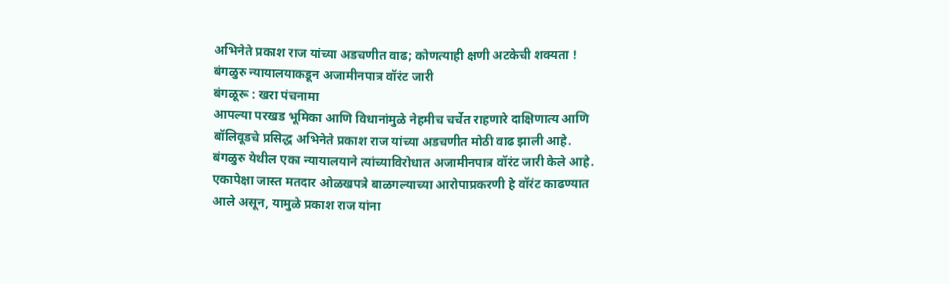अभिनेते प्रकाश राज यांच्या अडचणीत वाढ; कोणत्याही क्षणी अटकेची शक्यता !
बंगळुरु न्यायालयाकडून अजामीनपात्र वॉरंट जारी
बंगळूरू : खरा पंचनामा
आपल्या परखड भूमिका आणि विधानांमुळे नेहमीच चर्चेत राहणारे दाक्षिणात्य आणि बॉलिवूडचे प्रसिद्ध अभिनेते प्रकाश राज यांच्या अडचणीत मोठी वाढ झाली आहे.
बंगळुरु येथील एका न्यायालयाने त्यांच्याविरोधात अजामीनपात्र वॉरंट जारी केले आहे. एकापेक्षा जास्त मतदार ओळखपत्रे बाळगल्याच्या आरोपाप्रकरणी हे वॉरंट काढण्यात आले असून, यामुळे प्रकाश राज यांना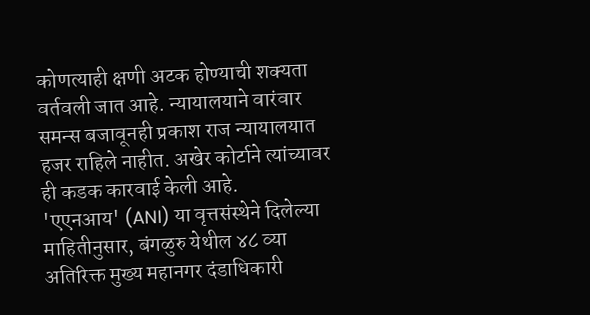कोणत्याही क्षणी अटक होण्याची शक्यता वर्तवली जात आहे. न्यायालयाने वारंवार समन्स बजावूनही प्रकाश राज न्यायालयात हजर राहिले नाहीत. अखेर कोर्टाने त्यांच्यावर ही कडक कारवाई केली आहे.
'एएनआय' (ANI) या वृत्तसंस्थेने दिलेल्या माहितीनुसार, बंगळुरु येथील ४८ व्या अतिरिक्त मुख्य महानगर दंडाधिकारी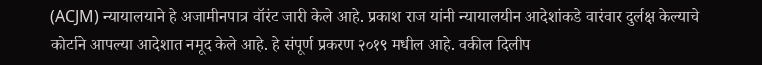(ACJM) न्यायालयाने हे अजामीनपात्र वॉरंट जारी केले आहे. प्रकाश राज यांनी न्यायालयीन आदेशांकडे वारंवार दुर्लक्ष केल्याचे कोर्टाने आपल्या आदेशात नमूद केले आहे. हे संपूर्ण प्रकरण २०१९ मधील आहे. वकील दिलीप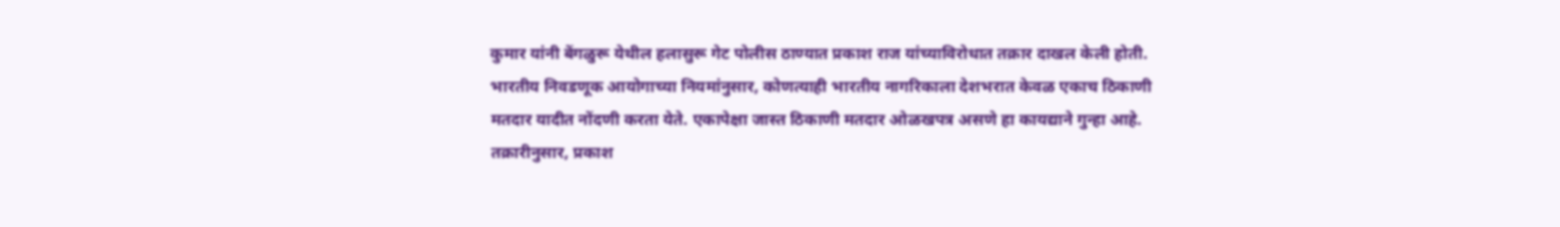कुमार यांनी बेंगळुरू येथील हलासुरू गेट पोलीस ठाण्यात प्रकाश राज यांच्याविरोधात तक्रार दाखल केली होती.
भारतीय निवडणूक आयोगाच्या नियमांनुसार, कोणत्याही भारतीय नागरिकाला देशभरात केवळ एकाच ठिकाणी मतदार यादीत नोंदणी करता येते. एकापेक्षा जास्त ठिकाणी मतदार ओळखपत्र असणे हा कायद्याने गुन्हा आहे. तक्रारीनुसार, प्रकाश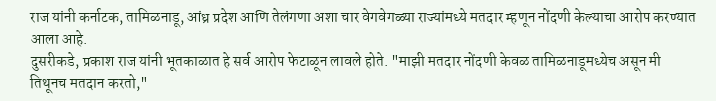राज यांनी कर्नाटक, तामिळनाडू, आंध्र प्रदेश आणि तेलंगणा अशा चार वेगवेगळ्या राज्यांमध्ये मतदार म्हणून नोंदणी केल्याचा आरोप करण्यात आला आहे.
दुसरीकडे, प्रकाश राज यांनी भूतकाळात हे सर्व आरोप फेटाळून लावले होते. "माझी मतदार नोंदणी केवळ तामिळनाडूमध्येच असून मी तिथूनच मतदान करतो,"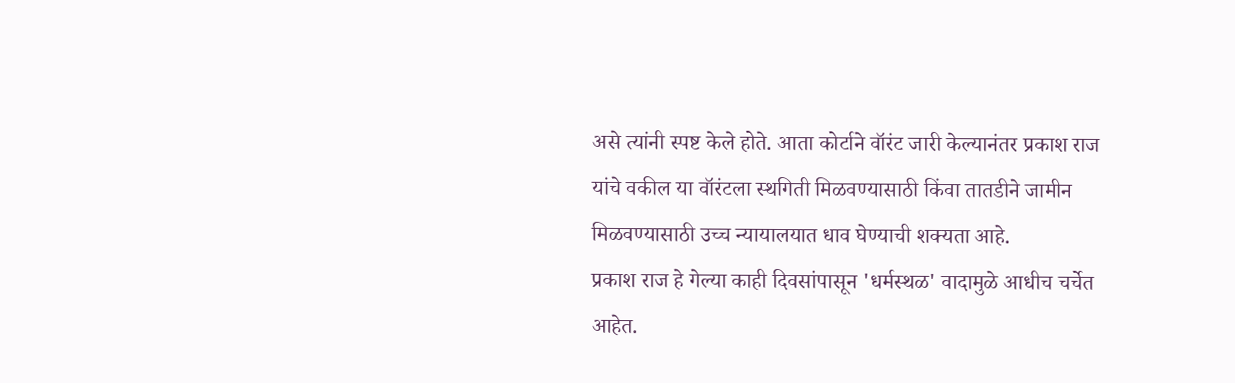असे त्यांनी स्पष्ट केले होते. आता कोर्टाने वॉरंट जारी केल्यानंतर प्रकाश राज यांचे वकील या वॉरंटला स्थगिती मिळवण्यासाठी किंवा तातडीने जामीन मिळवण्यासाठी उच्च न्यायालयात धाव घेण्याची शक्यता आहे.
प्रकाश राज हे गेल्या काही दिवसांपासून 'धर्मस्थळ' वादामुळे आधीच चर्चेत आहेत.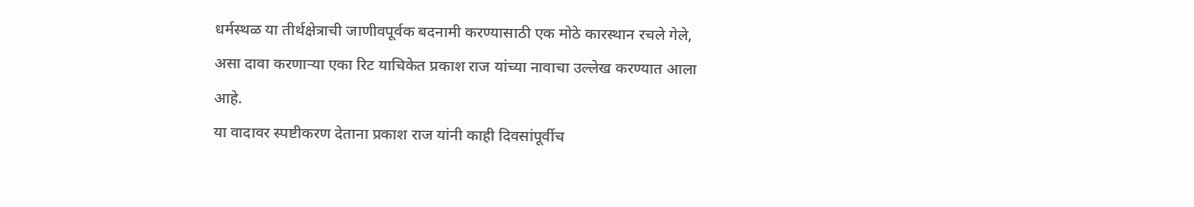धर्मस्थळ या तीर्थक्षेत्राची जाणीवपूर्वक बदनामी करण्यासाठी एक मोठे कारस्थान रचले गेले, असा दावा करणाऱ्या एका रिट याचिकेत प्रकाश राज यांच्या नावाचा उल्लेख करण्यात आला आहे.
या वादावर स्पष्टीकरण देताना प्रकाश राज यांनी काही दिवसांपूर्वीच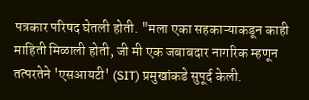पत्रकार परिषद घेतली होती. "मला एका सहकाऱ्याकडून काही माहिती मिळाली होती, जी मी एक जबाबदार नागरिक म्हणून तत्परतेने 'एसआयटी' (SIT) प्रमुखांकडे सुपूर्द केली.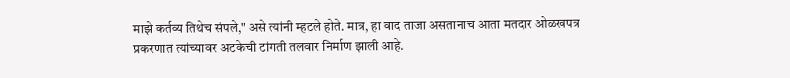माझे कर्तव्य तिथेच संपले," असे त्यांनी म्हटले होते. मात्र, हा वाद ताजा असतानाच आता मतदार ओळखपत्र प्रकरणात त्यांच्यावर अटकेची टांगती तलवार निर्माण झाली आहे.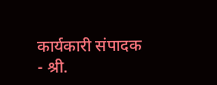कार्यकारी संपादक - श्री.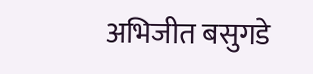अभिजीत बसुगडे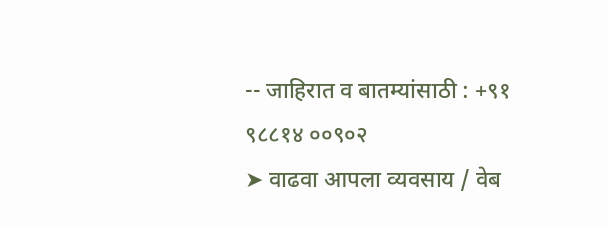-- जाहिरात व बातम्यांसाठी : +९१ ९८८१४ ००९०२
➤ वाढवा आपला व्यवसाय / वेब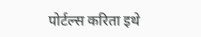पोर्टल्स करिता इथे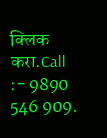क्लिक करा.Call :- 9890 546 909.